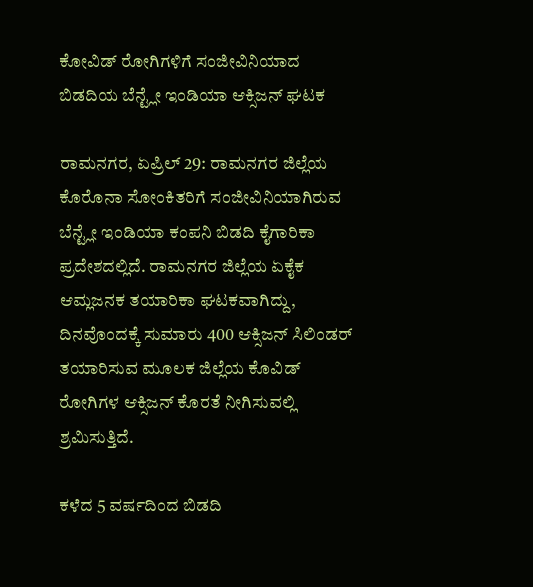ಕೋವಿಡ್ ರೋಗಿಗಳಿಗೆ ಸಂಜೀವಿನಿಯಾದ ಬಿಡದಿಯ ಬೆನ್ಟ್ಲೇ ಇಂಡಿಯಾ ಆಕ್ಸಿಜನ್ ಘಟಕ

ರಾಮನಗರ, ಏಪ್ರಿಲ್ 29: ರಾಮನಗರ ಜಿಲ್ಲೆಯ ಕೊರೊನಾ ಸೋಂಕಿತರಿಗೆ ಸಂಜೀವಿನಿಯಾಗಿರುವ ಬೆನ್ಟ್ಲೇ ಇಂಡಿಯಾ ಕಂಪನಿ ಬಿಡದಿ ಕೈಗಾರಿಕಾ ಪ್ರದೇಶದಲ್ಲಿದೆ. ರಾಮನಗರ ಜಿಲ್ಲೆಯ ಏಕೈಕ ಆಮ್ಲಜನಕ ತಯಾರಿಕಾ ಘಟಕವಾಗಿದ್ದು, ದಿನವೊಂದಕ್ಕೆ ಸುಮಾರು 400 ಆಕ್ಸಿಜನ್ ಸಿಲಿಂಡರ್‌ ತಯಾರಿಸುವ ಮೂಲಕ ಜಿಲ್ಲೆಯ ಕೊವಿಡ್ ರೋಗಿಗಳ ಆಕ್ಸಿಜನ್ ಕೊರತೆ ನೀಗಿಸುವಲ್ಲಿ ಶ್ರಮಿಸುತ್ತಿದೆ.

ಕಳೆದ 5 ವರ್ಷದಿಂದ ಬಿಡದಿ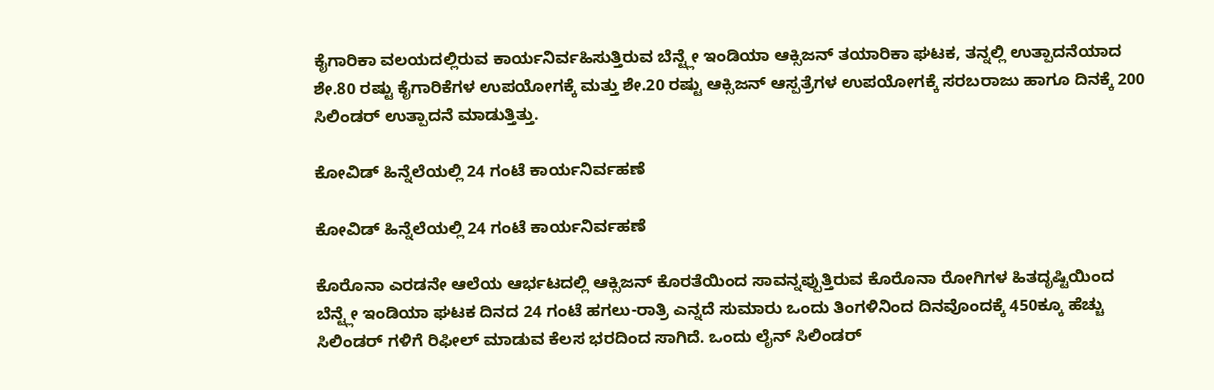ಕೈಗಾರಿಕಾ ವಲಯದಲ್ಲಿರುವ ಕಾರ್ಯನಿರ್ವಹಿಸುತ್ತಿರುವ ಬೆನ್ಟ್ಲೇ ಇಂಡಿಯಾ ಆಕ್ಸಿಜನ್ ತಯಾರಿಕಾ ಘಟಕ, ತನ್ನಲ್ಲಿ ಉತ್ಪಾದನೆಯಾದ ಶೇ.80 ರಷ್ಟು ಕೈಗಾರಿಕೆಗಳ ಉಪಯೋಗಕ್ಕೆ ಮತ್ತು ಶೇ.20 ರಷ್ಟು ಆಕ್ಸಿಜನ್ ಆಸ್ಪತ್ರೆಗಳ ಉಪಯೋಗಕ್ಕೆ ಸರಬರಾಜು ಹಾಗೂ ದಿನಕ್ಕೆ 200 ಸಿಲಿಂಡರ್ ಉತ್ಪಾದನೆ ಮಾಡುತ್ತಿತ್ತು.

ಕೋವಿಡ್ ಹಿನ್ನೆಲೆಯಲ್ಲಿ 24 ಗಂಟೆ ಕಾರ್ಯನಿರ್ವಹಣೆ

ಕೋವಿಡ್ ಹಿನ್ನೆಲೆಯಲ್ಲಿ 24 ಗಂಟೆ ಕಾರ್ಯನಿರ್ವಹಣೆ

ಕೊರೊನಾ ಎರಡನೇ ಆಲೆಯ ಆರ್ಭಟದಲ್ಲಿ ಆಕ್ಸಿಜನ್ ಕೊರತೆಯಿಂದ ಸಾವನ್ನಪ್ಪುತ್ತಿರುವ ಕೊರೊನಾ ರೋಗಿಗಳ ಹಿತದೃಷ್ಟಿಯಿಂದ ಬೆನ್ಟ್ಲೇ ಇಂಡಿಯಾ ಘಟಕ ದಿನದ 24 ಗಂಟೆ ಹಗಲು-ರಾತ್ರಿ ಎನ್ನದೆ ಸುಮಾರು ಒಂದು ತಿಂಗಳಿನಿಂದ ದಿನವೊಂದಕ್ಕೆ 450ಕ್ಕೂ ಹೆಚ್ಚು ಸಿಲಿಂಡರ್ ಗಳಿಗೆ ರಿಫೀಲ್ ಮಾಡುವ ಕೆಲಸ ಭರದಿಂದ ಸಾಗಿದೆ. ಒಂದು ಲೈನ್ ಸಿಲಿಂಡರ್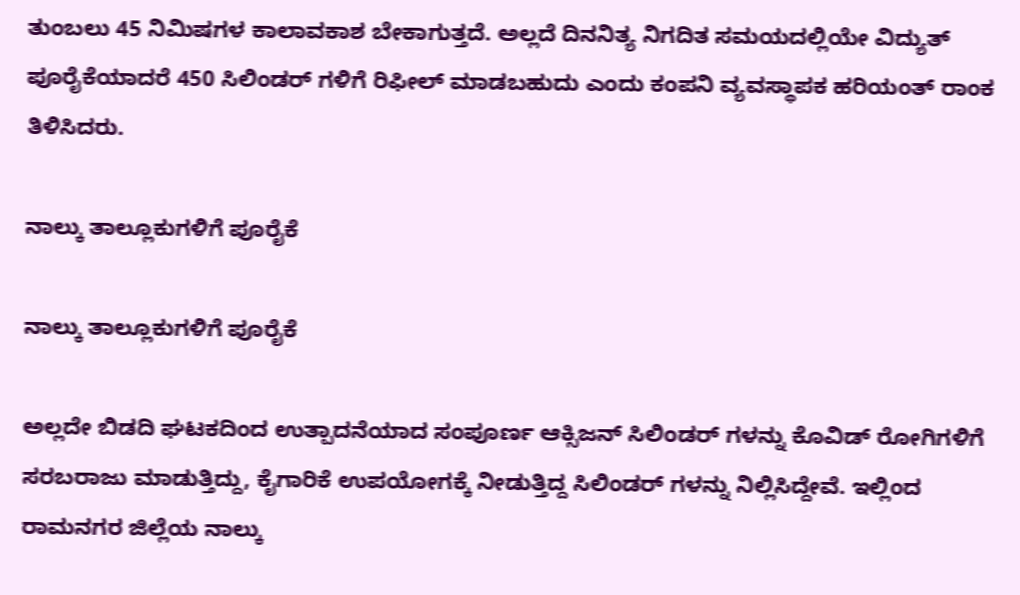ತುಂಬಲು 45 ನಿಮಿಷಗಳ ಕಾಲಾವಕಾಶ ಬೇಕಾಗುತ್ತದೆ. ಅಲ್ಲದೆ ದಿನನಿತ್ಯ ನಿಗದಿತ ಸಮಯದಲ್ಲಿಯೇ ವಿದ್ಯುತ್ ಪೂರೈಕೆಯಾದರೆ 450 ಸಿಲಿಂಡರ್ ಗಳಿಗೆ ರಿಫೀಲ್ ಮಾಡಬಹುದು ಎಂದು ಕಂಪನಿ ವ್ಯವಸ್ಥಾಪಕ ಹರಿಯಂತ್ ರಾಂಕ ತಿಳಿಸಿದರು.

ನಾಲ್ಕು ತಾಲ್ಲೂಕುಗಳಿಗೆ ಪೂರೈಕೆ

ನಾಲ್ಕು ತಾಲ್ಲೂಕುಗಳಿಗೆ ಪೂರೈಕೆ

ಅಲ್ಲದೇ ಬಿಡದಿ ಘಟಕದಿಂದ ಉತ್ಪಾದನೆಯಾದ ಸಂಪೂರ್ಣ ಆಕ್ಸಿಜನ್ ಸಿಲಿಂಡರ್ ಗಳನ್ನು ಕೊವಿಡ್ ರೋಗಿಗಳಿಗೆ ಸರಬರಾಜು ಮಾಡುತ್ತಿದ್ದು, ಕೈಗಾರಿಕೆ ಉಪಯೋಗಕ್ಕೆ ನೀಡುತ್ತಿದ್ದ ಸಿಲಿಂಡರ್ ಗಳನ್ನು ನಿಲ್ಲಿಸಿದ್ದೇವೆ. ಇಲ್ಲಿಂದ ರಾಮನಗರ ಜಿಲ್ಲೆಯ ನಾಲ್ಕು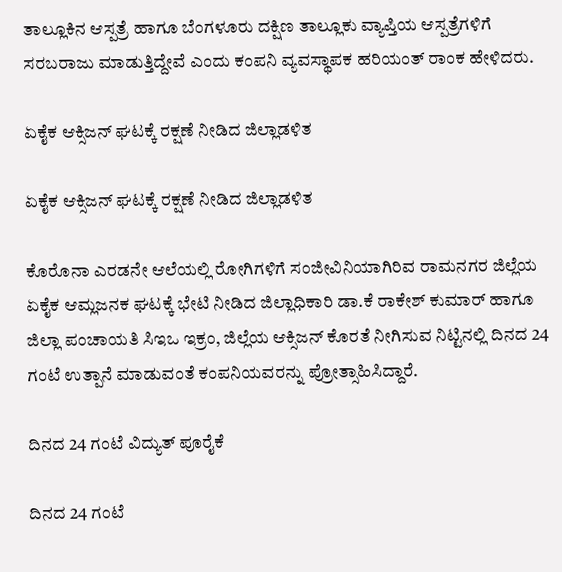ತಾಲ್ಲೂಕಿನ ಆಸ್ಪತ್ರೆ ಹಾಗೂ ಬೆಂಗಳೂರು ದಕ್ಷಿಣ ತಾಲ್ಲೂಕು ವ್ಯಾಪ್ತಿಯ ಆಸ್ಪತ್ರೆಗಳಿಗೆ ಸರಬರಾಜು ಮಾಡುತ್ತಿದ್ದೇವೆ ಎಂದು ಕಂಪನಿ ವ್ಯವಸ್ಥಾಪಕ ಹರಿಯಂತ್ ರಾಂಕ ಹೇಳಿದರು.

ಏಕೈಕ ಆಕ್ಸಿಜನ್ ಘಟಕ್ಕೆ ರಕ್ಷಣೆ ನೀಡಿದ ಜಿಲ್ಲಾಡಳಿತ

ಏಕೈಕ ಆಕ್ಸಿಜನ್ ಘಟಕ್ಕೆ ರಕ್ಷಣೆ ನೀಡಿದ ಜಿಲ್ಲಾಡಳಿತ

ಕೊರೊನಾ ಎರಡನೇ ಆಲೆಯಲ್ಲಿ ರೋಗಿಗಳಿಗೆ ಸಂಜೀವಿನಿಯಾಗಿರಿವ ರಾಮನಗರ ಜಿಲ್ಲೆಯ ಏಕೈಕ ಆಮ್ಲಜನಕ ಘಟಕ್ಕೆ ಭೇಟಿ ನೀಡಿದ ಜಿಲ್ಲಾಧಿಕಾರಿ ಡಾ.ಕೆ ರಾಕೇಶ್ ಕುಮಾರ್ ಹಾಗೂ ಜಿಲ್ಲಾ ಪಂಚಾಯತಿ ಸಿಇಒ ಇಕ್ರಂ, ಜಿಲ್ಲೆಯ ಆಕ್ಸಿಜನ್ ಕೊರತೆ ನೀಗಿಸುವ ನಿಟ್ಟಿನಲ್ಲಿ ದಿನದ 24 ಗಂಟೆ ಉತ್ಪಾನೆ ಮಾಡುವಂತೆ ಕಂಪನಿಯವರನ್ನು ಪ್ರೋತ್ಸಾಹಿಸಿದ್ದಾರೆ.

ದಿನದ 24 ಗಂಟೆ ವಿದ್ಯುತ್ ಪೂರೈಕೆ

ದಿನದ 24 ಗಂಟೆ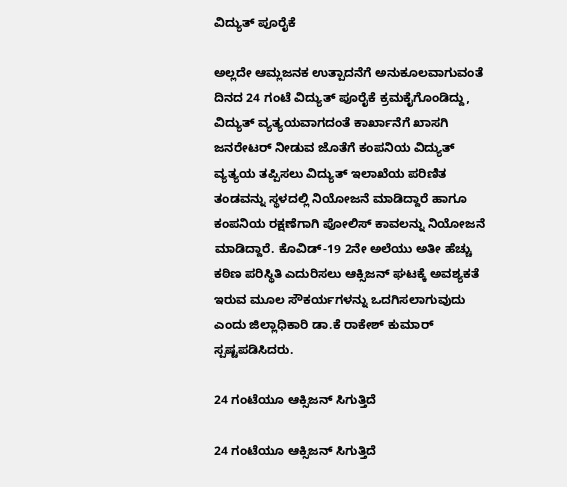ವಿದ್ಯುತ್ ಪೂರೈಕೆ

ಅಲ್ಲದೇ ಆಮ್ಲಜನಕ ಉತ್ಪಾದನೆಗೆ ಅನುಕೂಲವಾಗುವಂತೆ ದಿನದ 24 ಗಂಟೆ ವಿದ್ಯುತ್ ಪೂರೈಕೆ ಕ್ರಮಕೈಗೊಂಡಿದ್ದು, ವಿದ್ಯುತ್ ವ್ಯತ್ಯಯವಾಗದಂತೆ ಕಾರ್ಖಾನೆಗೆ ಖಾಸಗಿ ಜನರೇಟರ್ ನೀಡುವ ಜೊತೆಗೆ ಕಂಪನಿಯ ವಿದ್ಯುತ್ ವ್ಯತ್ಯಯ ತಪ್ಪಿಸಲು ವಿದ್ಯುತ್ ಇಲಾಖೆಯ ಪರಿಣಿತ ತಂಡವನ್ನು ಸ್ಥಳದಲ್ಲಿ ನಿಯೋಜನೆ ಮಾಡಿದ್ದಾರೆ ಹಾಗೂ ಕಂಪನಿಯ ರಕ್ಷಣೆಗಾಗಿ ಪೋಲಿಸ್ ಕಾವಲನ್ನು ನಿಯೋಜನೆ ಮಾಡಿದ್ದಾರೆ. ಕೊವಿಡ್-19 2ನೇ ಅಲೆಯು ಅತೀ ಹೆಚ್ಚು ಕಠಿಣ ಪರಿಸ್ಥಿತಿ ಎದುರಿಸಲು ಆಕ್ಸಿಜನ್ ಘಟಕ್ಕೆ ಅವಶ್ಯಕತೆ ಇರುವ ಮೂಲ ಸೌಕರ್ಯಗಳನ್ನು ಒದಗಿಸಲಾಗುವುದು ಎಂದು ಜಿಲ್ಲಾಧಿಕಾರಿ ಡಾ.ಕೆ ರಾಕೇಶ್ ಕುಮಾರ್ ಸ್ಪಷ್ಟಪಡಿಸಿದರು.

24 ಗಂಟೆಯೂ ಆಕ್ಸಿಜನ್ ಸಿಗುತ್ತಿದೆ

24 ಗಂಟೆಯೂ ಆಕ್ಸಿಜನ್ ಸಿಗುತ್ತಿದೆ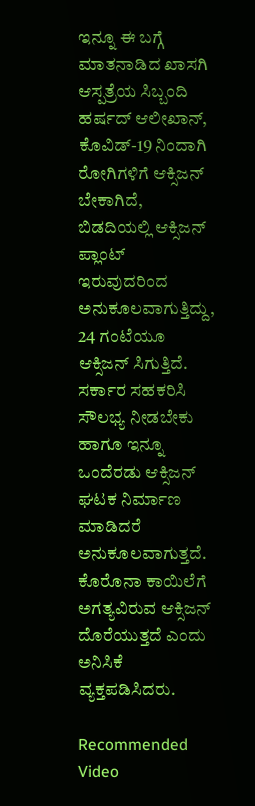ಇನ್ನೂ ಈ ಬಗ್ಗೆ ಮಾತನಾಡಿದ ಖಾಸಗಿ ಆಸ್ಪತ್ರೆಯ ಸಿಬ್ಬಂದಿ ಹರ್ಷದ್ ಆಲೀಖಾನ್, ಕೊವಿಡ್-19 ನಿಂದಾಗಿ ರೋಗಿಗಳಿಗೆ ಆಕ್ಸಿಜನ್ ಬೇಕಾಗಿದೆ, ಬಿಡದಿಯಲ್ಲಿ ಆಕ್ಸಿಜನ್ ಪ್ಲಾಂಟ್ ಇರುವುದರಿಂದ ಅನುಕೂಲವಾಗುತ್ತಿದ್ದು, 24 ಗಂಟೆಯೂ ಆಕ್ಸಿಜನ್ ಸಿಗುತ್ತಿದೆ. ಸರ್ಕಾರ ಸಹಕರಿಸಿ ಸೌಲಭ್ಯ ನೀಡಬೇಕು ಹಾಗೂ ಇನ್ನೂ ಒಂದೆರಡು ಆಕ್ಸಿಜನ್ ಘಟಕ ನಿರ್ಮಾಣ ಮಾಡಿದರೆ ಅನುಕೂಲವಾಗುತ್ತದೆ. ಕೊರೊನಾ ಕಾಯಿಲೆಗೆ ಅಗತ್ಯವಿರುವ ಆಕ್ಸಿಜನ್ ದೊರೆಯುತ್ತದೆ ಎಂದು ಅನಿಸಿಕೆ ವ್ಯಕ್ತಪಡಿಸಿದರು.

Recommended Video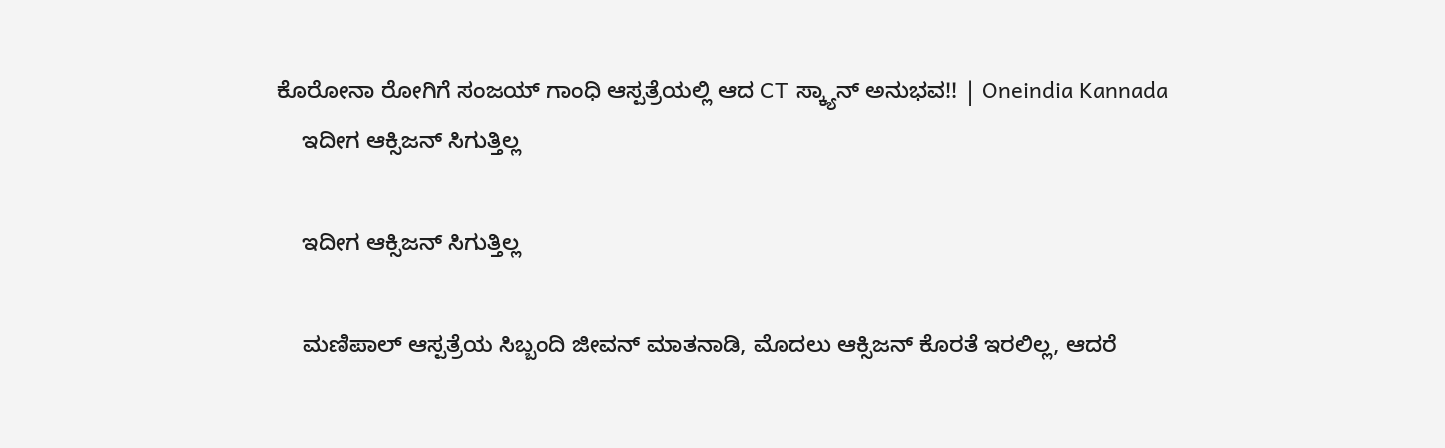ಕೊರೋನಾ ರೋಗಿಗೆ ಸಂಜಯ್ ಗಾಂಧಿ ಆಸ್ಪತ್ರೆಯಲ್ಲಿ ಆದ CT ಸ್ಕ್ಯಾನ್ ಅನುಭವ!! | Oneindia Kannada
    ಇದೀಗ ಆಕ್ಸಿಜನ್ ಸಿಗುತ್ತಿಲ್ಲ

    ಇದೀಗ ಆಕ್ಸಿಜನ್ ಸಿಗುತ್ತಿಲ್ಲ

    ಮಣಿಪಾಲ್ ಆಸ್ಪತ್ರೆಯ ಸಿಬ್ಬಂದಿ ಜೀವನ್ ಮಾತನಾಡಿ, ಮೊದಲು ಆಕ್ಸಿಜನ್ ಕೊರತೆ ಇರಲಿಲ್ಲ, ಆದರೆ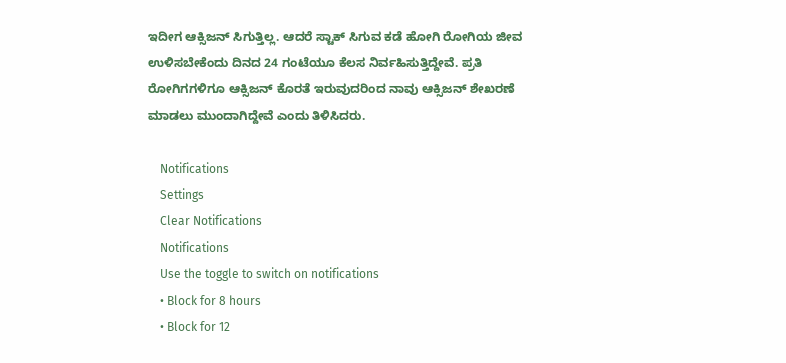ಇದೀಗ ಆಕ್ಸಿಜನ್ ಸಿಗುತ್ತಿಲ್ಲ. ಆದರೆ ಸ್ಟಾಕ್ ಸಿಗುವ ಕಡೆ ಹೋಗಿ ರೋಗಿಯ ಜೀವ ಉಳಿಸಬೇಕೆಂದು ದಿನದ 24 ಗಂಟೆಯೂ ಕೆಲಸ ನಿರ್ವಹಿಸುತ್ತಿದ್ದೇವೆ. ಪ್ರತಿ ರೋಗಿಗಗಳಿಗೂ ಆಕ್ಸಿಜನ್ ಕೊರತೆ ಇರುವುದರಿಂದ ನಾವು ಆಕ್ಸಿಜನ್ ಶೇಖರಣೆ ಮಾಡಲು ಮುಂದಾಗಿದ್ದೇವೆ ಎಂದು ತಿಳಿಸಿದರು.

    Notifications
    Settings
    Clear Notifications
    Notifications
    Use the toggle to switch on notifications
    • Block for 8 hours
    • Block for 12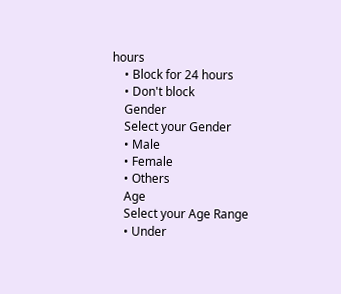hours
    • Block for 24 hours
    • Don't block
    Gender
    Select your Gender
    • Male
    • Female
    • Others
    Age
    Select your Age Range
    • Under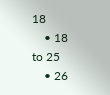18
    • 18 to 25
    • 26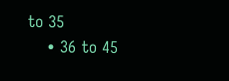to 35
    • 36 to 45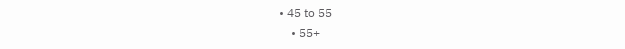• 45 to 55
    • 55+